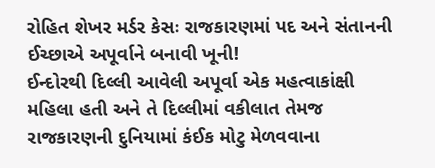રોહિત શેખર મર્ડર કેસઃ રાજકારણમાં પદ અને સંતાનની ઈચ્છાએ અપૂર્વાને બનાવી ખૂની!
ઈન્દોરથી દિલ્લી આવેલી અપૂર્વા એક મહત્વાકાંક્ષી મહિલા હતી અને તે દિલ્લીમાં વકીલાત તેમજ રાજકારણની દુનિયામાં કંઈક મોટુ મેળવવાના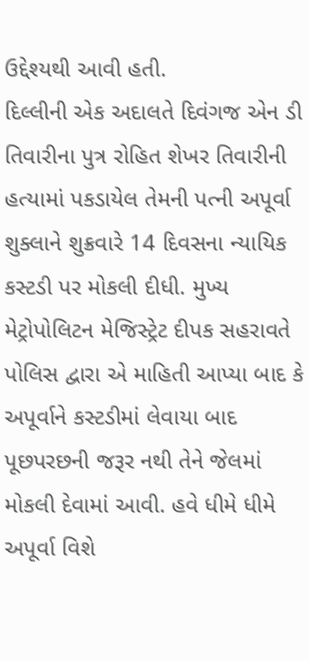ઉદ્દેશ્યથી આવી હતી.
દિલ્લીની એક અદાલતે દિવંગજ એન ડી તિવારીના પુત્ર રોહિત શેખર તિવારીની હત્યામાં પકડાયેલ તેમની પત્ની અપૂર્વા શુક્લાને શુક્રવારે 14 દિવસના ન્યાયિક કસ્ટડી પર મોકલી દીધી. મુખ્ય મેટ્રોપોલિટન મેજિસ્ટ્રેટ દીપક સહરાવતે પોલિસ દ્વારા એ માહિતી આપ્યા બાદ કે અપૂર્વાને કસ્ટડીમાં લેવાયા બાદ પૂછપરછની જરૂર નથી તેને જેલમાં મોકલી દેવામાં આવી. હવે ધીમે ધીમે અપૂર્વા વિશે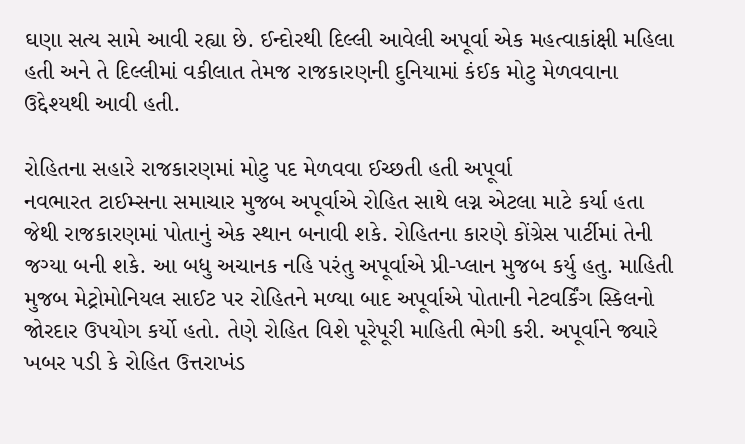ઘણા સત્ય સામે આવી રહ્યા છે. ઈન્દોરથી દિલ્લી આવેલી અપૂર્વા એક મહત્વાકાંક્ષી મહિલા હતી અને તે દિલ્લીમાં વકીલાત તેમજ રાજકારણની દુનિયામાં કંઈક મોટુ મેળવવાના ઉદ્દેશ્યથી આવી હતી.

રોહિતના સહારે રાજકારણમાં મોટુ પદ મેળવવા ઈચ્છતી હતી અપૂર્વા
નવભારત ટાઈમ્સના સમાચાર મુજબ અપૂર્વાએ રોહિત સાથે લગ્ન એટલા માટે કર્યા હતા જેથી રાજકારણમાં પોતાનું એક સ્થાન બનાવી શકે. રોહિતના કારણે કોંગ્રેસ પાર્ટીમાં તેની જગ્યા બની શકે. આ બધુ અચાનક નહિ પરંતુ અપૂર્વાએ પ્રી-પ્લાન મુજબ કર્યુ હતુ. માહિતી મુજબ મેટ્રોમોનિયલ સાઈટ પર રોહિતને મળ્યા બાદ અપૂર્વાએ પોતાની નેટવર્કિંગ સ્કિલનો જોરદાર ઉપયોગ કર્યો હતો. તેણે રોહિત વિશે પૂરેપૂરી માહિતી ભેગી કરી. અપૂર્વાને જ્યારે ખબર પડી કે રોહિત ઉત્તરાખંડ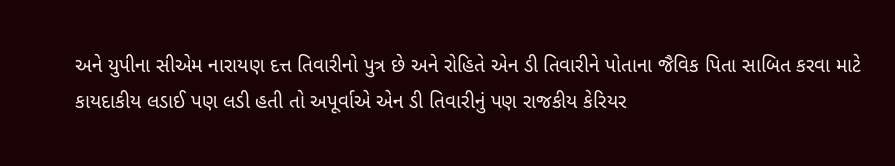અને યુપીના સીએમ નારાયણ દત્ત તિવારીનો પુત્ર છે અને રોહિતે એન ડી તિવારીને પોતાના જૈવિક પિતા સાબિત કરવા માટે કાયદાકીય લડાઈ પણ લડી હતી તો અપૂર્વાએ એન ડી તિવારીનું પણ રાજકીય કેરિયર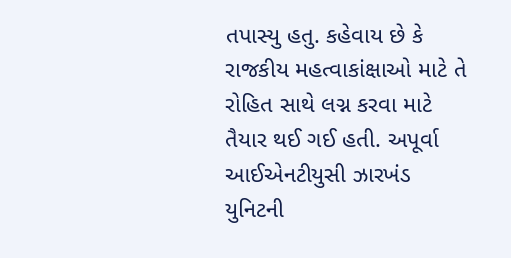તપાસ્યુ હતુ. કહેવાય છે કે રાજકીય મહત્વાકાંક્ષાઓ માટે તે રોહિત સાથે લગ્ન કરવા માટે તૈયાર થઈ ગઈ હતી. અપૂર્વા આઈએનટીયુસી ઝારખંડ યુનિટની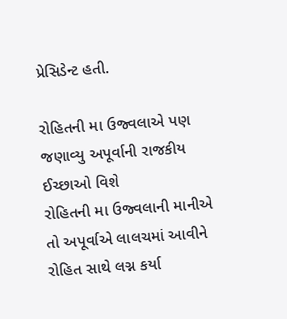પ્રેસિડેન્ટ હતી.

રોહિતની મા ઉજ્વલાએ પણ જણાવ્યુ અપૂર્વાની રાજકીય ઈચ્છાઓ વિશે
રોહિતની મા ઉજ્વલાની માનીએ તો અપૂર્વાએ લાલચમાં આવીને રોહિત સાથે લગ્ન કર્યા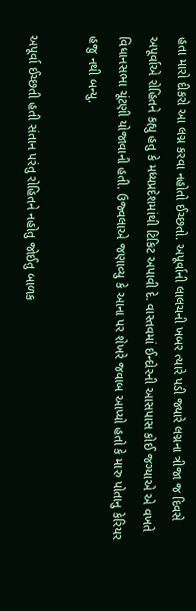હતા મારો દીકરો આ લગ્ન કરવા નહોતો ઈચ્છતો. અપૂર્વાની લાલચની ખબર ત્યારે પડી જ્યારે લગ્નના ત્રીજા જ દિવસે અપૂર્વાએ રોહિતને કહ્યુ હતુ કે મધ્યપ્રદેશમાંથી ટિકિટ અપાવી દે. વાસ્તવમાં ઈન્દોરની આસપાસ કોઈ જગ્યાએ એ વખતે વિધાનસભા ચૂંટણી યોજાવાની હતી. ઉજ્વલાએ જણાવ્યુ કે આના પર શેખરે જવાબ આપ્યો હતો કે મારુ પોતાનુ કેરિયર હજુ નથી બન્યુ.

અપૂર્વા ઈચ્છતી હતી સંતાન પરંતુ રોહિતને નહોતુ જોઈતુ બાળક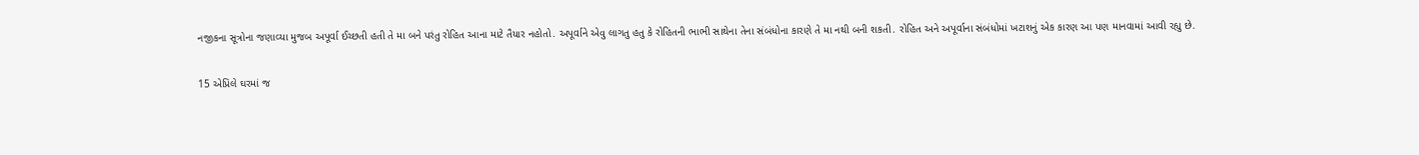નજીકના સૂત્રોના જણાવ્યા મુજબ અપૂર્વા ઈચ્છતી હતી તે મા બને પરંતુ રોહિત આના માટે તૈયાર નહોતો. અપૂર્વાને એવુ લાગતુ હતુ કે રોહિતની ભાભી સાથેના તેના સંબંધોના કારણે તે મા નથી બની શકતી. રોહિત અને અપૂર્વાના સંબંધોમાં ખટાશનું એક કારણ આ પણ માનવામાં આવી રહ્યુ છે.

15 એપ્રિલે ઘરમાં જ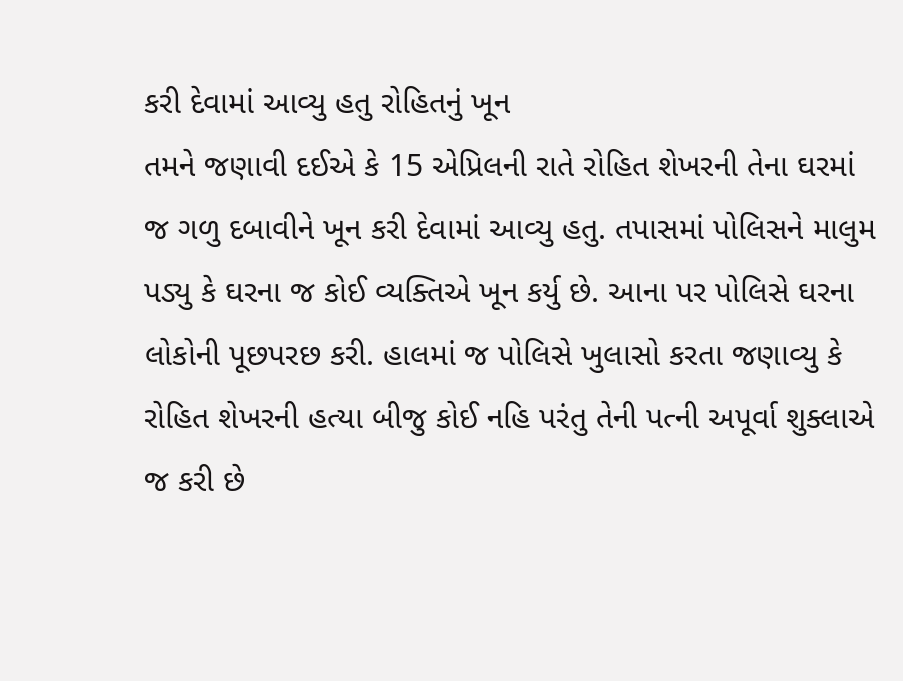કરી દેવામાં આવ્યુ હતુ રોહિતનું ખૂન
તમને જણાવી દઈએ કે 15 એપ્રિલની રાતે રોહિત શેખરની તેના ઘરમાં જ ગળુ દબાવીને ખૂન કરી દેવામાં આવ્યુ હતુ. તપાસમાં પોલિસને માલુમ પડ્યુ કે ઘરના જ કોઈ વ્યક્તિએ ખૂન કર્યુ છે. આના પર પોલિસે ઘરના લોકોની પૂછપરછ કરી. હાલમાં જ પોલિસે ખુલાસો કરતા જણાવ્યુ કે રોહિત શેખરની હત્યા બીજુ કોઈ નહિ પરંતુ તેની પત્ની અપૂર્વા શુક્લાએ જ કરી છે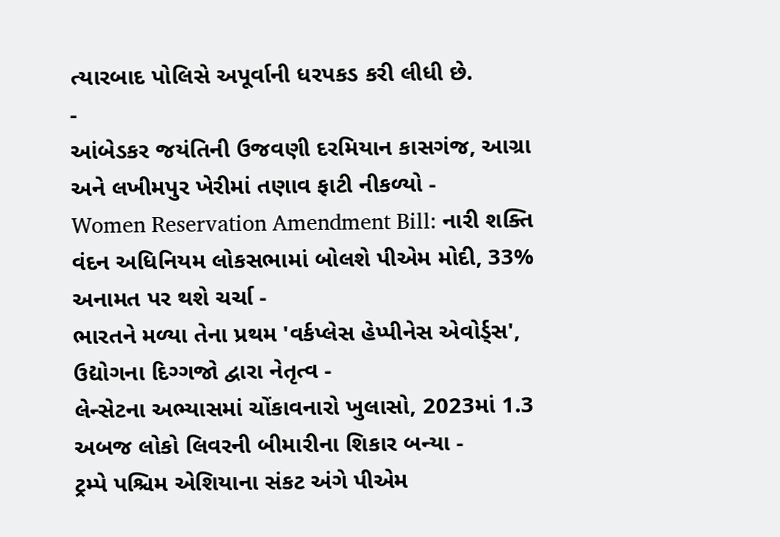ત્યારબાદ પોલિસે અપૂર્વાની ધરપકડ કરી લીધી છે.
-
આંબેડકર જયંતિની ઉજવણી દરમિયાન કાસગંજ, આગ્રા અને લખીમપુર ખેરીમાં તણાવ ફાટી નીકળ્યો -
Women Reservation Amendment Bill: નારી શક્તિ વંદન અધિનિયમ લોકસભામાં બોલશે પીએમ મોદી, 33% અનામત પર થશે ચર્ચા -
ભારતને મળ્યા તેના પ્રથમ 'વર્કપ્લેસ હેપ્પીનેસ એવોર્ડ્સ', ઉદ્યોગના દિગ્ગજો દ્વારા નેતૃત્વ -
લેન્સેટના અભ્યાસમાં ચોંકાવનારો ખુલાસો, 2023માં 1.3 અબજ લોકો લિવરની બીમારીના શિકાર બન્યા -
ટ્રમ્પે પશ્ચિમ એશિયાના સંકટ અંગે પીએમ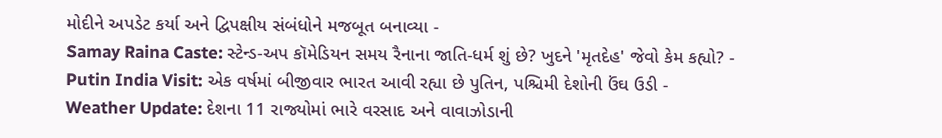મોદીને અપડેટ કર્યા અને દ્વિપક્ષીય સંબંધોને મજબૂત બનાવ્યા -
Samay Raina Caste: સ્ટેન્ડ-અપ કૉમેડિયન સમય રૈનાના જાતિ-ધર્મ શું છે? ખુદને 'મૃતદેહ' જેવો કેમ કહ્યો? -
Putin India Visit: એક વર્ષમાં બીજીવાર ભારત આવી રહ્યા છે પુતિન, પશ્ચિમી દેશોની ઉંઘ ઉડી -
Weather Update: દેશના 11 રાજ્યોમાં ભારે વરસાદ અને વાવાઝોડાની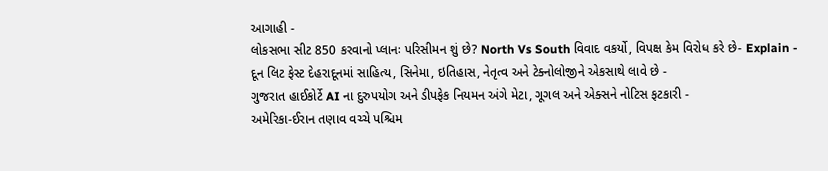આગાહી -
લોકસભા સીટ 850 કરવાનો પ્લાનઃ પરિસીમન શું છે? North Vs South વિવાદ વકર્યો, વિપક્ષ કેમ વિરોધ કરે છે- Explain -
દૂન લિટ ફેસ્ટ દેહરાદૂનમાં સાહિત્ય, સિનેમા, ઇતિહાસ, નેતૃત્વ અને ટેક્નોલોજીને એકસાથે લાવે છે -
ગુજરાત હાઈકોર્ટે AI ના દુરુપયોગ અને ડીપફેક નિયમન અંગે મેટા, ગૂગલ અને એક્સને નોટિસ ફટકારી -
અમેરિકા-ઈરાન તણાવ વચ્ચે પશ્ચિમ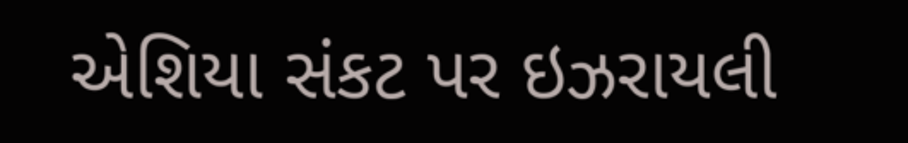એશિયા સંકટ પર ઇઝરાયલી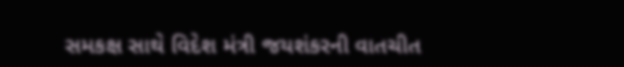સમકક્ષ સાથે વિદેશ મંત્રી જયશંકરની વાતચીત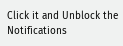Click it and Unblock the Notifications